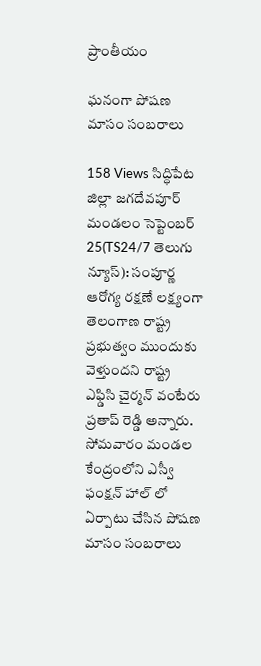ప్రాంతీయం

ఘనంగా పోషణ మాసం సంబరాలు

158 Views సిద్ధిపేట జిల్లా జగదేవపూర్ మండలం సెప్టెంబర్ 25(TS24/7 తెలుగు న్యూస్): సంపూర్ణ ఆరోగ్య రక్షణే లక్ష్యంగా తెలంగాణ రాష్ట్ర ప్రభుత్వం ముందుకు వెళ్తుందని రాష్ట్ర ఎఫ్డిసి చైర్మన్ వంటేరు ప్రతాప్ రెడ్డి అన్నారు. సోమవారం మండల కేంద్రంలోని ఎస్వీ ఫంక్షన్ హాల్ లో ఏర్పాటు చేసిన పోషణ మాసం సంబరాలు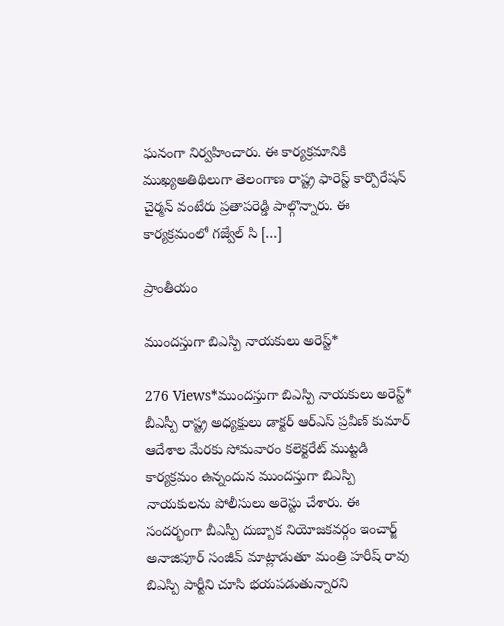ఘనంగా నిర్వహించారు. ఈ కార్యక్రమానికి ముఖ్యఅతిథిలుగా తెలంగాణ రాష్ట్ర ఫారెస్ట్ కార్పొరేషన్ చైర్మన్ వంటేరు ప్రతాపరెడ్డి పాల్గొన్నారు. ఈ కార్యక్రమంలో గజ్వేల్ సి […]

ప్రాంతీయం

ముందస్తుగా బిఎస్పి నాయకులు అరెస్ట్*

276 Views*ముందస్తుగా బిఎస్పి నాయకులు అరెస్ట్* బీఎస్పీ రాష్ట్ర అధ్యక్షులు డాక్టర్ ఆర్ఎస్ ప్రవీణ్ కుమార్ ఆదేశాల మేరకు సోమవారం కలెక్టరేట్ ముట్టడి కార్యక్రమం ఉన్నందున ముందస్తుగా బిఎస్పి నాయకులను పోలీసులు అరెస్టు చేశారు. ఈ సందర్భంగా బీఎస్పీ దుబ్బాక నియోజకవర్గం ఇంచార్జ్ అనాజిపూర్ సంజీవ్ మాట్లాడుతూ మంత్రి హరీష్ రావు బిఎస్పి పార్టీని చూసి భయపడుతున్నారని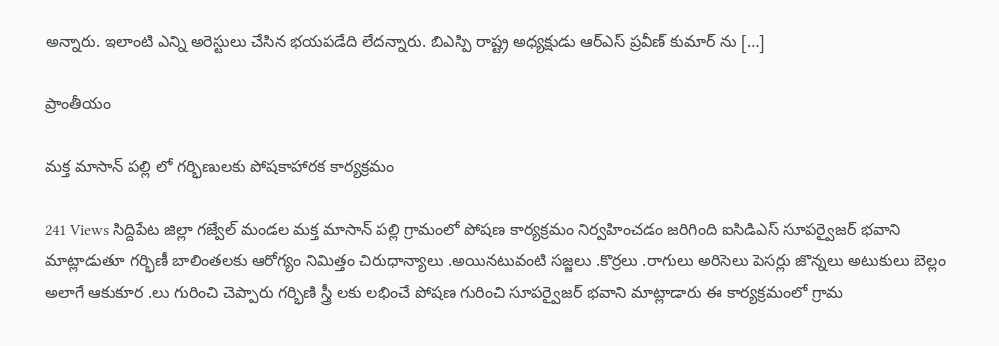అన్నారు. ఇలాంటి ఎన్ని అరెస్టులు చేసిన భయపడేది లేదన్నారు. బిఎస్పి రాష్ట్ర అధ్యక్షుడు ఆర్ఎస్ ప్రవీణ్ కుమార్ ను […]

ప్రాంతీయం

మక్త మాసాన్ పల్లి లో గర్భిణులకు పోషకాహారక కార్యక్రమం

241 Views సిద్దిపేట జిల్లా గజ్వేల్ మండల మక్త మాసాన్ పల్లి గ్రామంలో పోషణ కార్యక్రమం నిర్వహించడం జరిగింది ఐసిడిఎస్ సూపర్వైజర్ భవాని మాట్లాడుతూ గర్భిణీ బాలింతలకు ఆరోగ్యం నిమిత్తం చిరుధాన్యాలు .అయినటువంటి సజ్జలు .కొర్రలు .రాగులు అరిసెలు పెసర్లు జొన్నలు అటుకులు బెల్లం అలాగే ఆకుకూర .లు గురించి చెప్పారు గర్భిణి స్త్రీ లకు లభించే పోషణ గురించి సూపర్వైజర్ భవాని మాట్లాడారు ఈ కార్యక్రమంలో గ్రామ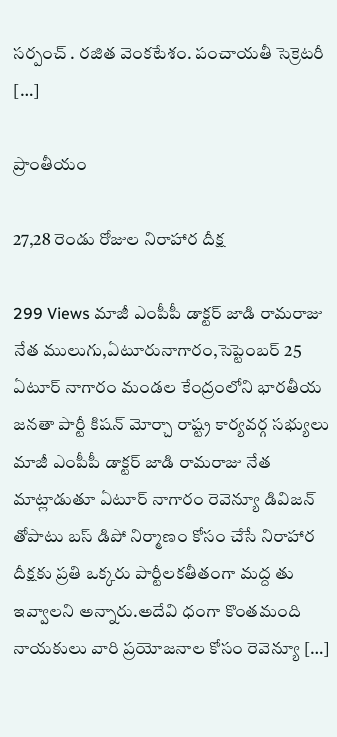సర్పంచ్ . రజిత వెంకటేశం. పంచాయతీ సెక్రెటరీ […]

ప్రాంతీయం

27,28 రెండు రోజుల నిరాహార దీక్ష

299 Views మాజీ ఎంపీపీ డాక్టర్ జాడి రామరాజు నేత ములుగు,ఏటూరునాగారం,సెప్టెంబర్ 25 ఏటూర్ నాగారం మండల కేంద్రంలోని భారతీయ జనతా పార్టీ కిషన్ మోర్చా రాష్ట్ర కార్యవర్గ సభ్యులు మాజీ ఎంపీపీ డాక్టర్ జాడి రామరాజు నేత మాట్లాడుతూ ఏటూర్ నాగారం రెవెన్యూ డివిజన్ తోపాటు బస్ డిపో నిర్మాణం కోసం చేసే నిరాహార దీక్షకు ప్రతి ఒక్కరు పార్టీలకతీతంగా మద్ద తు ఇవ్వాలని అన్నారు.అదేవి ధంగా కొంతమంది నాయకులు వారి ప్రయోజనాల కోసం రెవెన్యూ […]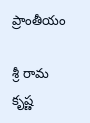ప్రాంతీయం

శ్రీ రామ కృష్ణ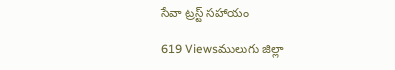సేవా ట్రస్ట్ సహాయం

619 Viewsములుగు జిల్లా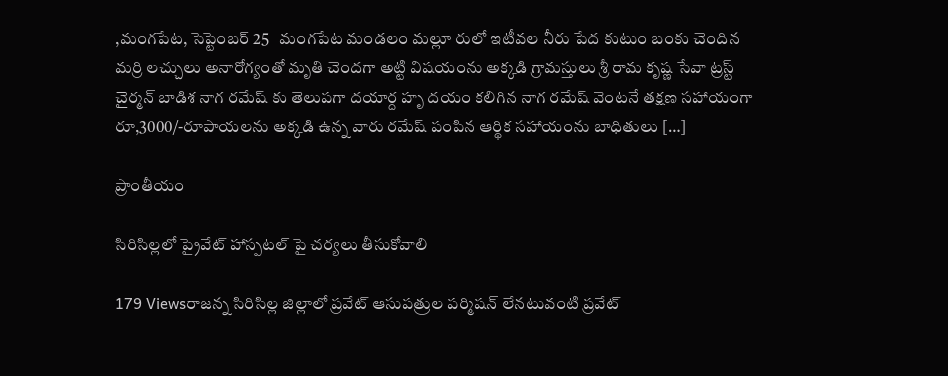,మంగపేట, సెప్టెంబర్ 25   మంగపేట మండలం మల్లూ రులో ఇటీవల నీరు పేద కుటుం బంకు చెందిన మర్రి లచ్చులు అనారోగ్యంతో మృతి చెందగా అట్టి విషయంను అక్కడి గ్రామస్తులు శ్రీ రామ కృష్ణ సేవా ట్రస్ట్ చైర్మన్ బాడిశ నాగ రమేష్ కు తెలుపగా దయార్ద హృ దయం కలిగిన నాగ రమేష్ వెంటనే తక్షణ సహాయంగా రూ,3000/-రూపాయలను అక్కడి ఉన్న వారు రమేష్ పంపిన ఆర్థిక సహాయంను బాధితులు […]

ప్రాంతీయం

సిరిసిల్లలో ప్రైవేట్ హాస్పటల్ పై చర్యలు తీసుకోవాలి

179 Viewsరాజన్న సిరిసిల్ల జిల్లాలో ప్రవేట్ ఆసుపత్రుల పర్మిషన్ లేనటువంటి ప్రవేట్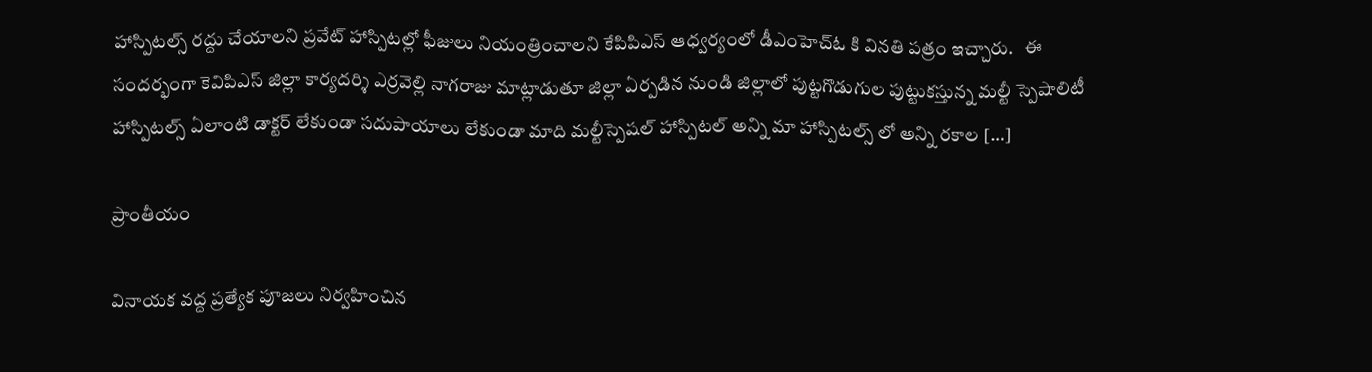హాస్పిటల్స్ రద్దు చేయాలని ప్రవేట్ హాస్పిటల్లో ఫీజులు నియంత్రించాలని కేపిపిఎస్ ఆధ్వర్యంలో డీఎంహెచ్ఓ కి వినతి పత్రం ఇచ్చారు.   ఈ సందర్భంగా కెవిపిఎస్ జిల్లా కార్యదర్శి ఎర్రవెల్లి నాగరాజు మాట్లాడుతూ జిల్లా ఏర్పడిన నుండి జిల్లాలో పుట్టగొడుగుల పుట్టుకస్తున్న మల్టీ స్పెషాలిటీ హాస్పిటల్స్ ఏలాంటి డాక్టర్ లేకుండా సదుపాయాలు లేకుండా మాది మల్టీస్పెషల్ హాస్పిటల్ అన్ని మా హాస్పిటల్స్ లో అన్ని రకాల […]

ప్రాంతీయం

వినాయక వద్ద ప్రత్యేక పూజలు నిర్వహించిన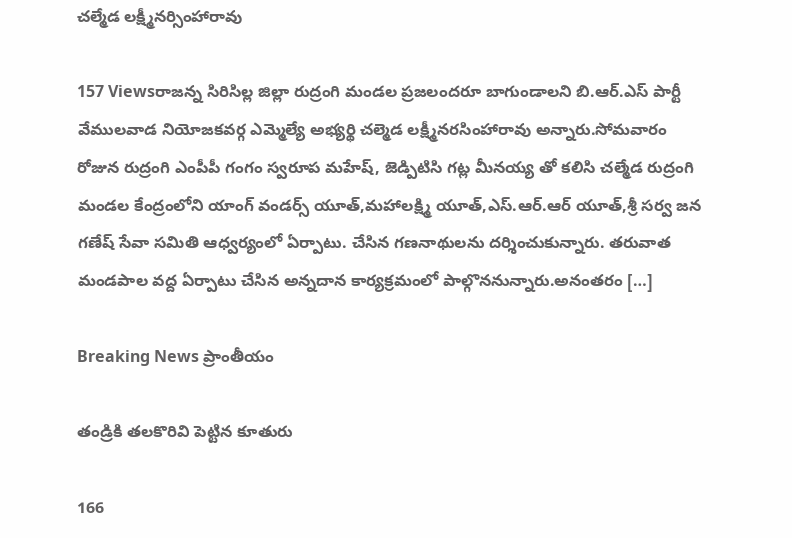చల్మేడ లక్ష్మీనర్సింహారావు

157 Viewsరాజన్న సిరిసిల్ల జిల్లా రుద్రంగి మండల ప్రజలందరూ బాగుండాలని బి.ఆర్.ఎస్ పార్టీ వేములవాడ నియోజకవర్గ ఎమ్మెల్యే అభ్యర్థి చల్మెడ లక్ష్మీనరసింహారావు అన్నారు.సోమవారం రోజున రుద్రంగి ఎంపీపీ గంగం స్వరూప మహేష్, జెడ్పిటిసి గట్ల మీనయ్య తో కలిసి చల్మేడ రుద్రంగి మండల కేంద్రంలోని యాంగ్ వండర్స్ యూత్,మహాలక్ష్మి యూత్,ఎస్.ఆర్.ఆర్ యూత్,శ్రీ సర్వ జన గణేష్ సేవా సమితి ఆధ్వర్యంలో ఏర్పాటు. చేసిన గణనాథులను దర్శించుకున్నారు. తరువాత మండపాల వద్ద ఏర్పాటు చేసిన అన్నదాన కార్యక్రమంలో పాల్గొననున్నారు.అనంతరం […]

Breaking News ప్రాంతీయం

తండ్రికి తలకొరివి పెట్టిన కూతురు

166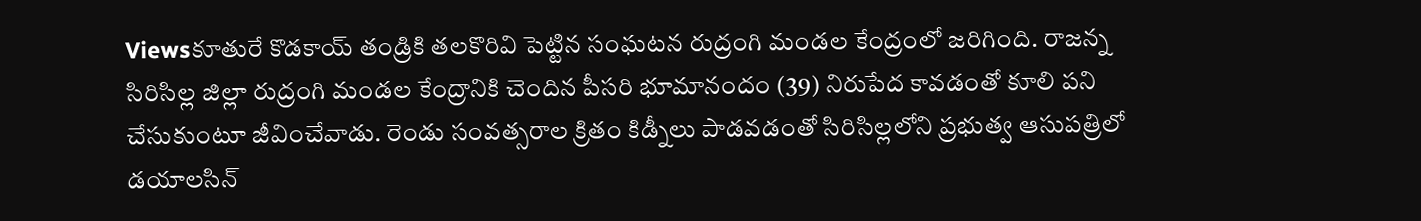Viewsకూతురే కొడకాయ్ తండ్రికి తలకొరివి పెట్టిన సంఘటన రుద్రంగి మండల కేంద్రంలో జరిగింది. రాజన్న సిరిసిల్ల జిల్లా రుద్రంగి మండల కేంద్రానికి చెందిన పీసరి భూమానందం (39) నిరుపేద కావడంతో కూలి పని చేసుకుంటూ జీవించేవాడు. రెండు సంవత్సరాల క్రితం కిడ్నీలు పాడవడంతో సిరిసిల్లలోని ప్రభుత్వ ఆసుపత్రిలో డయాలసిన్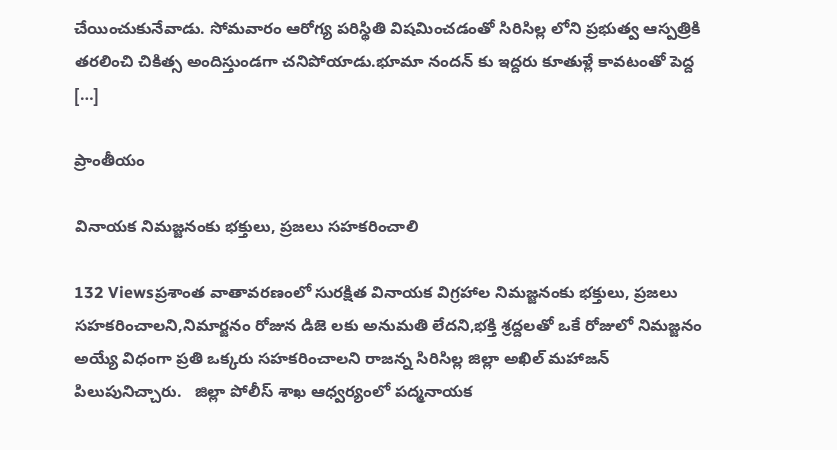చేయించుకునేవాడు. సోమవారం ఆరోగ్య పరిస్థితి విషమించడంతో సిరిసిల్ల లోని ప్రభుత్వ ఆస్పత్రికి తరలించి చికిత్స అందిస్తుండగా చనిపోయాడు.భూమా నందన్ కు ఇద్దరు కూతుళ్లే కావటంతో పెద్ద […]

ప్రాంతీయం

వినాయక నిమజ్జనంకు భక్తులు, ప్రజలు సహకరించాలి

132 Viewsప్రశాంత వాతావరణంలో సురక్షిత వినాయక విగ్రహాల నిమజ్జనంకు భక్తులు, ప్రజలు సహకరించాలని,నిమార్జనం రోజున డిజె లకు అనుమతి లేదని,భక్తి శ్రద్దలతో ఒకే రోజులో నిమజ్జనం అయ్యే విధంగా ప్రతి ఒక్కరు సహకరించాలని రాజన్న సిరిసిల్ల జిల్లా అఖిల్ మహాజన్ పిలుపునిచ్చారు.   జిల్లా పోలీస్ శాఖ ఆధ్వర్యంలో పద్మనాయక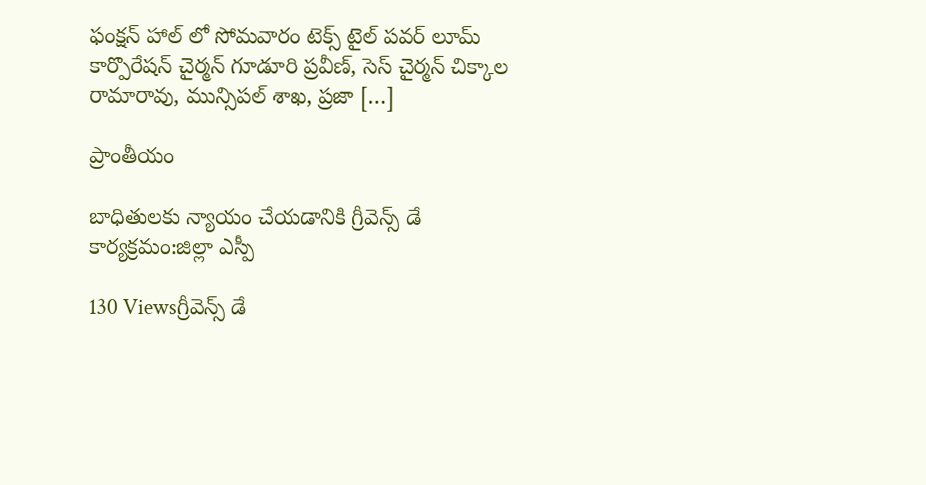ఫంక్షన్ హాల్ లో సోమవారం టెక్స్ టైల్ పవర్ లూమ్ కార్పొరేషన్ చైర్మన్ గూడూరి ప్రవీణ్, సెస్ చైర్మన్ చిక్కాల రామారావు, మున్సిపల్ శాఖ, ప్రజా […]

ప్రాంతీయం

బాధితులకు న్యాయం చేయడానికి గ్రీవెన్స్ డే కార్యక్రమం:జిల్లా ఎస్పీ

130 Viewsగ్రీవెన్స్ డే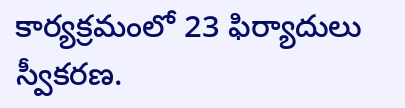కార్యక్రమంలో 23 ఫిర్యాదులు స్వీకరణ.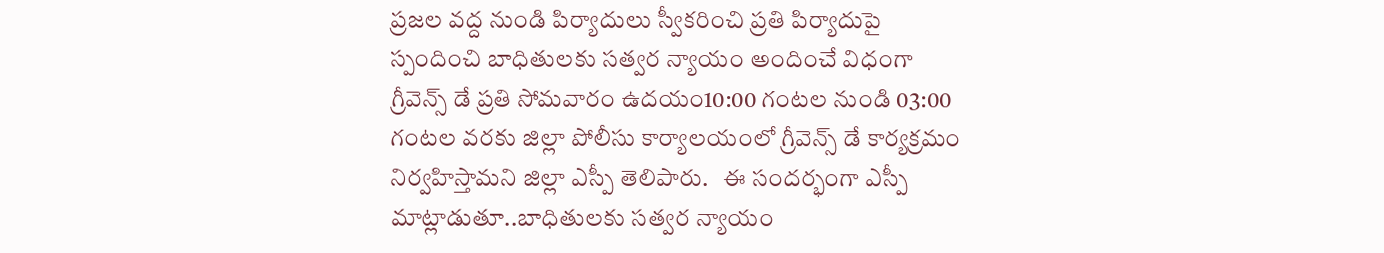ప్రజల వద్ద నుండి పిర్యాదులు స్వీకరించి ప్రతి పిర్యాదుపై స్పందించి బాధితులకు సత్వర న్యాయం అందించే విధంగా గ్రీవెన్స్ డే ప్రతి సోమవారం ఉదయం10:00 గంటల నుండి 03:00 గంటల వరకు జిల్లా పోలీసు కార్యాలయంలో గ్రీవెన్స్ డే కార్యక్రమం నిర్వహిస్తామని జిల్లా ఎస్పీ తెలిపారు.   ఈ సందర్భంగా ఎస్పీ మాట్లాడుతూ..బాధితులకు సత్వర న్యాయం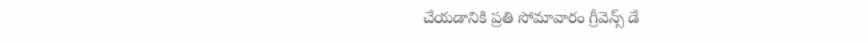చేయడానికి ప్రతి సోమావారం గ్రీవెన్స్ డే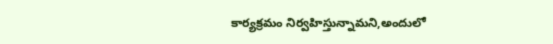కార్యక్రమం నిర్వహిస్తున్నామని,అందులో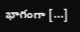భాగంగా […]